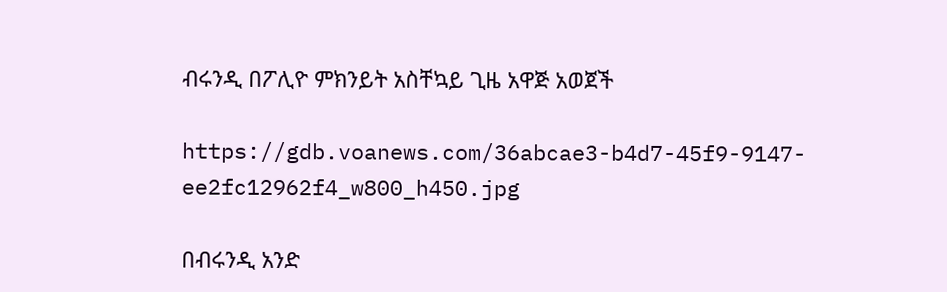ብሩንዲ በፖሊዮ ምክንይት አስቸኳይ ጊዜ አዋጅ አወጀች

https://gdb.voanews.com/36abcae3-b4d7-45f9-9147-ee2fc12962f4_w800_h450.jpg

በብሩንዲ አንድ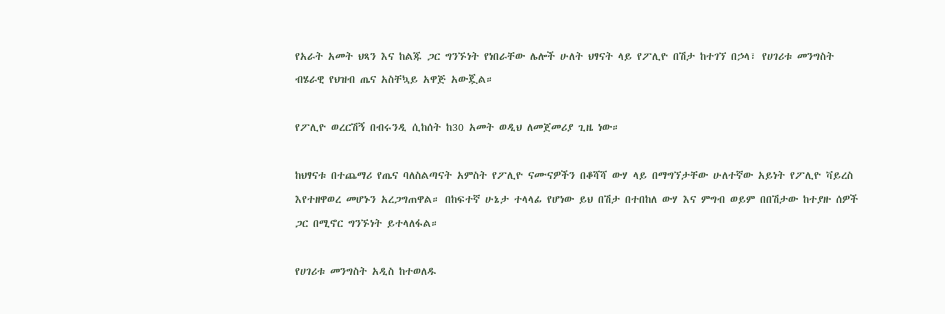የአራት አመት ህጻን እና ከልጁ ጋር ግንኙነት የነበራቸው ሌሎች ሁለት ህፃናት ላይ የፖሊዮ በሽታ ከተገኘ በኃላ፣ የሀገሪቱ መንግስት ብሄራዊ የህዝብ ጤና አስቸኳይ አዋጅ አውጇል።

የፖሊዮ ወረርሽኝ በብሩንዲ ሲከሰት ከ30 አመት ወዲህ ለመጀመሪያ ጊዜ ነው።

ከህፃናቱ በተጨማሪ የጤና ባለስልጣናት አምስት የፖሊዮ ናሙናዎችን በቆሻሻ ውሃ ላይ በማግኘታቸው ሁለተኛው አይነት የፖሊዮ ቫይረስ እየተዘዋወረ መሆኑን አረጋግጠዋል። በከፍተኛ ሁኔታ ተላላፊ የሆነው ይህ በሽታ በተበከለ ውሃ እና ምግብ ወይም በበሽታው ከተያዙ ሰዎች ጋር በሚኖር ግንኙነት ይተላለፋል።

የሀገሪቱ መንግስት አዲስ ከተወለዱ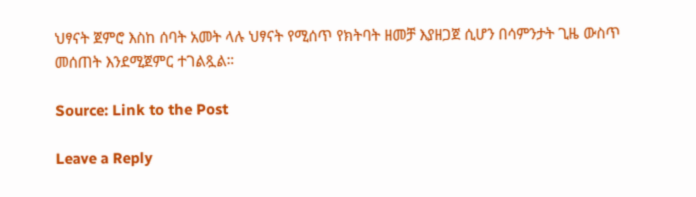ህፃናት ጀምሮ እስከ ሰባት አመት ላሉ ህፃናት የሚሰጥ የክትባት ዘመቻ እያዘጋጀ ሲሆን በሳምንታት ጊዜ ውስጥ መሰጠት እንደሚጀምር ተገልጿል።

Source: Link to the Post

Leave a Reply